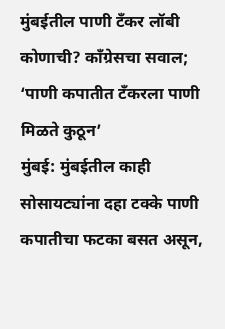मुंबईतील पाणी टँकर लॉबी कोणाची? काँग्रेसचा सवाल; ‘पाणी कपातीत टँकरला पाणी मिळते कुठून’
मुंबई: मुंबईतील काही सोसायट्यांना दहा टक्के पाणी कपातीचा फटका बसत असून,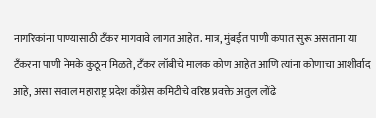नागरिकांना पाण्यासाठी टँकर मागवावे लागत आहेत. मात्र, मुंबईत पाणी कपात सुरू असताना या टँकरना पाणी नेमके कुठून मिळते, टँकर लॉबीचे मालक कोण आहेत आणि त्यांना कोणाचा आशीर्वाद आहे, असा सवाल महाराष्ट्र प्रदेश काँग्रेस कमिटीचे वरिष्ठ प्रवक्ते अतुल लोंढे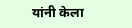यांनी केला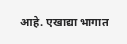आहे. एखाद्या भागात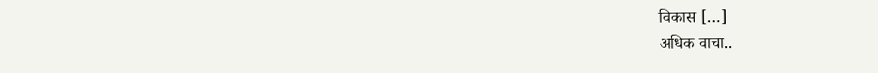विकास […]
अधिक वाचा..